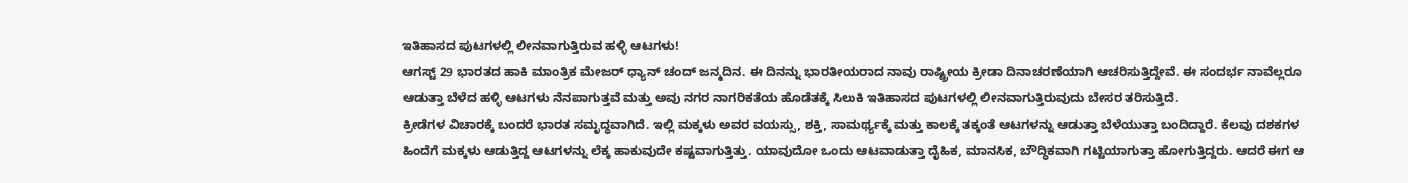ಇತಿಹಾಸದ ಪುಟಗಳಲ್ಲಿ ಲೀನವಾಗುತ್ತಿರುವ ಹಳ್ಳಿ ಆಟಗಳು!
ಆಗಸ್ಟ್ 29 ಭಾರತದ ಹಾಕಿ ಮಾಂತ್ರಿಕ ಮೇಜರ್ ಧ್ಯಾನ್ ಚಂದ್ ಜನ್ಮದಿನ. ಈ ದಿನನ್ನು ಭಾರತೀಯರಾದ ನಾವು ರಾಷ್ಟ್ರೀಯ ಕ್ರೀಡಾ ದಿನಾಚರಣೆಯಾಗಿ ಆಚರಿಸುತ್ತಿದ್ದೇವೆ. ಈ ಸಂದರ್ಭ ನಾವೆಲ್ಲರೂ ಆಡುತ್ತಾ ಬೆಳೆದ ಹಳ್ಳಿ ಆಟಗಳು ನೆನಪಾಗುತ್ತವೆ ಮತ್ತು ಅವು ನಗರ ನಾಗರಿಕತೆಯ ಹೊಡೆತಕ್ಕೆ ಸಿಲುಕಿ ಇತಿಹಾಸದ ಪುಟಗಳಲ್ಲಿ ಲೀನವಾಗುತ್ತಿರುವುದು ಬೇಸರ ತರಿಸುತ್ತಿದೆ.
ಕ್ರೀಡೆಗಳ ವಿಚಾರಕ್ಕೆ ಬಂದರೆ ಭಾರತ ಸಮೃದ್ಧವಾಗಿದೆ. ಇಲ್ಲಿ ಮಕ್ಕಳು ಅವರ ವಯಸ್ಸು, ಶಕ್ತಿ, ಸಾಮರ್ಥ್ಯಕ್ಕೆ ಮತ್ತು ಕಾಲಕ್ಕೆ ತಕ್ಕಂತೆ ಆಟಗಳನ್ನು ಆಡುತ್ತಾ ಬೆಳೆಯುತ್ತಾ ಬಂದಿದ್ದಾರೆ. ಕೆಲವು ದಶಕಗಳ ಹಿಂದೆಗೆ ಮಕ್ಕಳು ಆಡುತ್ತಿದ್ದ ಆಟಗಳನ್ನು ಲೆಕ್ಕ ಹಾಕುವುದೇ ಕಷ್ಟವಾಗುತ್ತಿತ್ತು. ಯಾವುದೋ ಒಂದು ಆಟವಾಡುತ್ತಾ ದೈಹಿಕ, ಮಾನಸಿಕ, ಬೌದ್ಧಿಕವಾಗಿ ಗಟ್ಟಿಯಾಗುತ್ತಾ ಹೋಗುತ್ತಿದ್ದರು. ಆದರೆ ಈಗ ಆ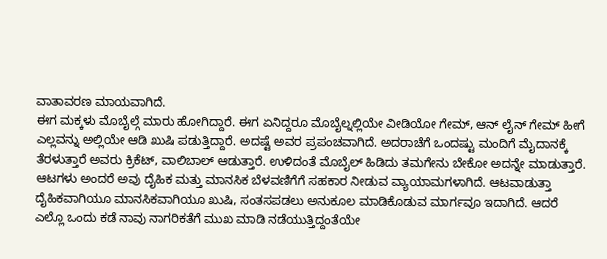ವಾತಾವರಣ ಮಾಯವಾಗಿದೆ.
ಈಗ ಮಕ್ಕಳು ಮೊಬೈಲ್ಗೆ ಮಾರು ಹೋಗಿದ್ದಾರೆ. ಈಗ ಏನಿದ್ದರೂ ಮೊಬೈಲ್ನಲ್ಲಿಯೇ ವೀಡಿಯೋ ಗೇಮ್, ಆನ್ ಲೈನ್ ಗೇಮ್ ಹೀಗೆ ಎಲ್ಲವನ್ನು ಅಲ್ಲಿಯೇ ಆಡಿ ಖುಷಿ ಪಡುತ್ತಿದ್ದಾರೆ. ಅದಷ್ಟೆ ಅವರ ಪ್ರಪಂಚವಾಗಿದೆ. ಅದರಾಚೆಗೆ ಒಂದಷ್ಟು ಮಂದಿಗೆ ಮೈದಾನಕ್ಕೆ ತೆರಳುತ್ತಾರೆ ಅವರು ಕ್ರಿಕೆಟ್, ವಾಲಿಬಾಲ್ ಆಡುತ್ತಾರೆ. ಉಳಿದಂತೆ ಮೊಬೈಲ್ ಹಿಡಿದು ತಮಗೇನು ಬೇಕೋ ಅದನ್ನೇ ಮಾಡುತ್ತಾರೆ.
ಆಟಗಳು ಅಂದರೆ ಅವು ದೈಹಿಕ ಮತ್ತು ಮಾನಸಿಕ ಬೆಳವಣಿಗೆಗೆ ಸಹಕಾರ ನೀಡುವ ವ್ಯಾಯಾಮಗಳಾಗಿದೆ. ಆಟವಾಡುತ್ತಾ ದೈಹಿಕವಾಗಿಯೂ ಮಾನಸಿಕವಾಗಿಯೂ ಖುಷಿ, ಸಂತಸಪಡಲು ಅನುಕೂಲ ಮಾಡಿಕೊಡುವ ಮಾರ್ಗವೂ ಇದಾಗಿದೆ. ಆದರೆ ಎಲ್ಲೊ ಒಂದು ಕಡೆ ನಾವು ನಾಗರಿಕತೆಗೆ ಮುಖ ಮಾಡಿ ನಡೆಯುತ್ತಿದ್ದಂತೆಯೇ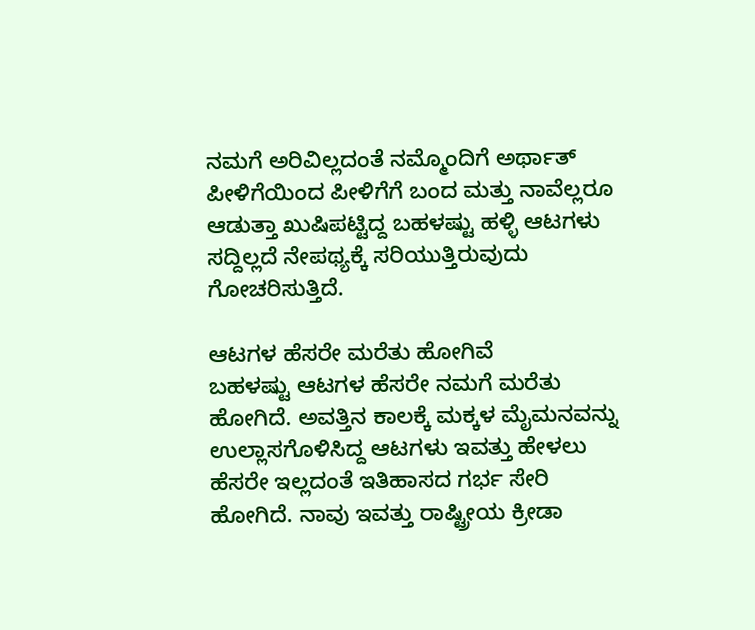ನಮಗೆ ಅರಿವಿಲ್ಲದಂತೆ ನಮ್ಮೊಂದಿಗೆ ಅರ್ಥಾತ್ ಪೀಳಿಗೆಯಿಂದ ಪೀಳಿಗೆಗೆ ಬಂದ ಮತ್ತು ನಾವೆಲ್ಲರೂ ಆಡುತ್ತಾ ಖುಷಿಪಟ್ಟಿದ್ದ ಬಹಳಷ್ಟು ಹಳ್ಳಿ ಆಟಗಳು ಸದ್ದಿಲ್ಲದೆ ನೇಪಥ್ಯಕ್ಕೆ ಸರಿಯುತ್ತಿರುವುದು ಗೋಚರಿಸುತ್ತಿದೆ.

ಆಟಗಳ ಹೆಸರೇ ಮರೆತು ಹೋಗಿವೆ
ಬಹಳಷ್ಟು ಆಟಗಳ ಹೆಸರೇ ನಮಗೆ ಮರೆತು ಹೋಗಿದೆ. ಅವತ್ತಿನ ಕಾಲಕ್ಕೆ ಮಕ್ಕಳ ಮೈಮನವನ್ನು ಉಲ್ಲಾಸಗೊಳಿಸಿದ್ದ ಆಟಗಳು ಇವತ್ತು ಹೇಳಲು ಹೆಸರೇ ಇಲ್ಲದಂತೆ ಇತಿಹಾಸದ ಗರ್ಭ ಸೇರಿ ಹೋಗಿದೆ. ನಾವು ಇವತ್ತು ರಾಷ್ಟ್ರೀಯ ಕ್ರೀಡಾ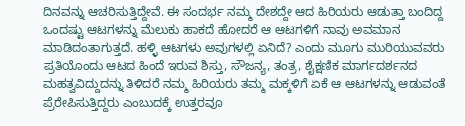ದಿನವನ್ನು ಆಚರಿಸುತ್ತಿದ್ದೇವೆ. ಈ ಸಂದರ್ಭ ನಮ್ಮ ದೇಶದ್ದೇ ಆದ ಹಿರಿಯರು ಆಡುತ್ತಾ ಬಂದಿದ್ದ ಒಂದಷ್ಟು ಆಟಗಳನ್ನು ಮೆಲುಕು ಹಾಕದೆ ಹೋದರೆ ಆ ಆಟಗಳಿಗೆ ನಾವು ಅವಮಾನ ಮಾಡಿದಂತಾಗುತ್ತದೆ. ಹಳ್ಳಿ ಆಟಗಳು ಅವುಗಳಲ್ಲಿ ಏನಿದೆ? ಎಂದು ಮೂಗು ಮುರಿಯುವವರು ಪ್ರತಿಯೊಂದು ಆಟದ ಹಿಂದೆ ಇರುವ ಶಿಸ್ತು, ಸೌಜನ್ಯ, ತಂತ್ರ, ಶೈಕ್ಷಣಿಕ ಮಾರ್ಗದರ್ಶನದ ಮಹತ್ವವಿದ್ದುದನ್ನು ತಿಳಿದರೆ ನಮ್ಮ ಹಿರಿಯರು ತಮ್ಮ ಮಕ್ಕಳಿಗೆ ಏಕೆ ಆ ಆಟಗಳನ್ನು ಆಡುವಂತೆ ಪ್ರೆರೇಪಿಸುತ್ತಿದ್ದರು ಎಂಬುದಕ್ಕೆ ಉತ್ತರವೂ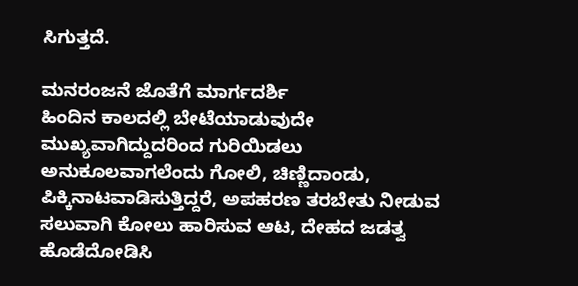ಸಿಗುತ್ತದೆ.

ಮನರಂಜನೆ ಜೊತೆಗೆ ಮಾರ್ಗದರ್ಶಿ
ಹಿಂದಿನ ಕಾಲದಲ್ಲಿ ಬೇಟೆಯಾಡುವುದೇ ಮುಖ್ಯವಾಗಿದ್ದುದರಿಂದ ಗುರಿಯಿಡಲು ಅನುಕೂಲವಾಗಲೆಂದು ಗೋಲಿ, ಚಿಣ್ಣಿದಾಂಡು, ಪಿಕ್ಕಿನಾಟವಾಡಿಸುತ್ತಿದ್ದರೆ, ಅಪಹರಣ ತರಬೇತು ನೀಡುವ ಸಲುವಾಗಿ ಕೋಲು ಹಾರಿಸುವ ಆಟ, ದೇಹದ ಜಡತ್ವ ಹೊಡೆದೋಡಿಸಿ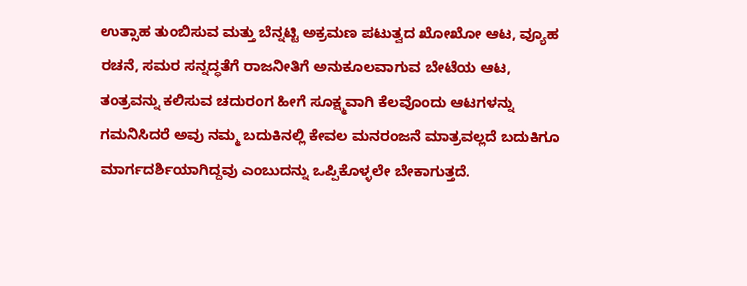ಉತ್ಸಾಹ ತುಂಬಿಸುವ ಮತ್ತು ಬೆನ್ನಟ್ಟಿ ಅಕ್ರಮಣ ಪಟುತ್ವದ ಖೋಖೋ ಆಟ, ವ್ಯೂಹ ರಚನೆ, ಸಮರ ಸನ್ನದ್ಧತೆಗೆ ರಾಜನೀತಿಗೆ ಅನುಕೂಲವಾಗುವ ಬೇಟೆಯ ಆಟ, ತಂತ್ರವನ್ನು ಕಲಿಸುವ ಚದುರಂಗ ಹೀಗೆ ಸೂಕ್ಷ್ಮವಾಗಿ ಕೆಲವೊಂದು ಆಟಗಳನ್ನು ಗಮನಿಸಿದರೆ ಅವು ನಮ್ಮ ಬದುಕಿನಲ್ಲಿ ಕೇವಲ ಮನರಂಜನೆ ಮಾತ್ರವಲ್ಲದೆ ಬದುಕಿಗೂ ಮಾರ್ಗದರ್ಶಿಯಾಗಿದ್ದವು ಎಂಬುದನ್ನು ಒಪ್ಪಿಕೊಳ್ಳಲೇ ಬೇಕಾಗುತ್ತದೆ.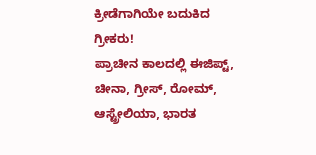ಕ್ರೀಡೆಗಾಗಿಯೇ ಬದುಕಿದ ಗ್ರೀಕರು!
ಪ್ರಾಚೀನ ಕಾಲದಲ್ಲಿ ಈಜಿಪ್ಟ್, ಚೀನಾ, ಗ್ರೀಸ್, ರೋಮ್, ಆಸ್ಟ್ರೇಲಿಯಾ, ಭಾರತ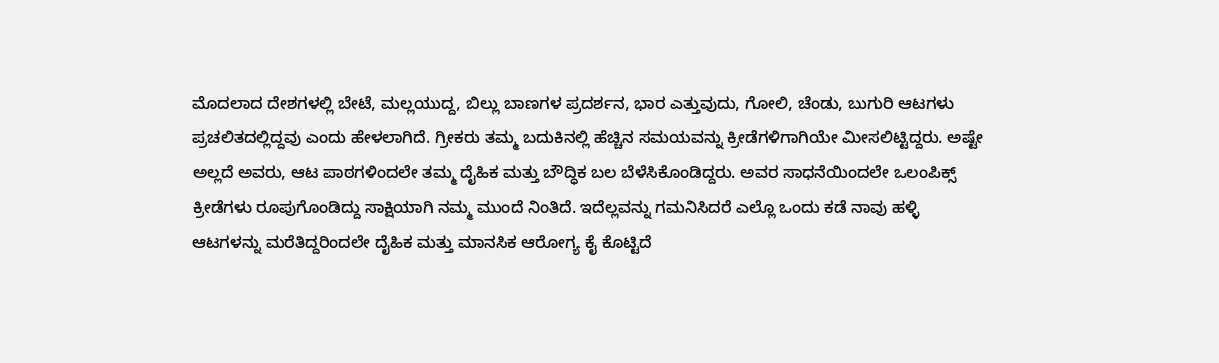ಮೊದಲಾದ ದೇಶಗಳಲ್ಲಿ ಬೇಟೆ, ಮಲ್ಲಯುದ್ದ, ಬಿಲ್ಲು ಬಾಣಗಳ ಪ್ರದರ್ಶನ, ಭಾರ ಎತ್ತುವುದು, ಗೋಲಿ, ಚೆಂಡು, ಬುಗುರಿ ಆಟಗಳು ಪ್ರಚಲಿತದಲ್ಲಿದ್ದವು ಎಂದು ಹೇಳಲಾಗಿದೆ. ಗ್ರೀಕರು ತಮ್ಮ ಬದುಕಿನಲ್ಲಿ ಹೆಚ್ಚಿನ ಸಮಯವನ್ನು ಕ್ರೀಡೆಗಳಿಗಾಗಿಯೇ ಮೀಸಲಿಟ್ಟಿದ್ದರು. ಅಷ್ಟೇ ಅಲ್ಲದೆ ಅವರು, ಆಟ ಪಾಠಗಳಿಂದಲೇ ತಮ್ಮ ದೈಹಿಕ ಮತ್ತು ಬೌದ್ಧಿಕ ಬಲ ಬೆಳೆಸಿಕೊಂಡಿದ್ದರು. ಅವರ ಸಾಧನೆಯಿಂದಲೇ ಒಲಂಪಿಕ್ಸ್ ಕ್ರೀಡೆಗಳು ರೂಪುಗೊಂಡಿದ್ದು ಸಾಕ್ಷಿಯಾಗಿ ನಮ್ಮ ಮುಂದೆ ನಿಂತಿದೆ. ಇದೆಲ್ಲವನ್ನು ಗಮನಿಸಿದರೆ ಎಲ್ಲೊ ಒಂದು ಕಡೆ ನಾವು ಹಳ್ಳಿ ಆಟಗಳನ್ನು ಮರೆತಿದ್ದರಿಂದಲೇ ದೈಹಿಕ ಮತ್ತು ಮಾನಸಿಕ ಆರೋಗ್ಯ ಕೈ ಕೊಟ್ಟಿದೆ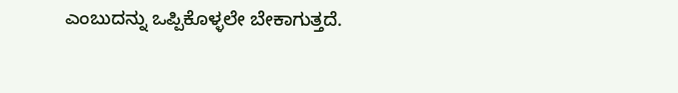ಎಂಬುದನ್ನು ಒಪ್ಪಿಕೊಳ್ಳಲೇ ಬೇಕಾಗುತ್ತದೆ.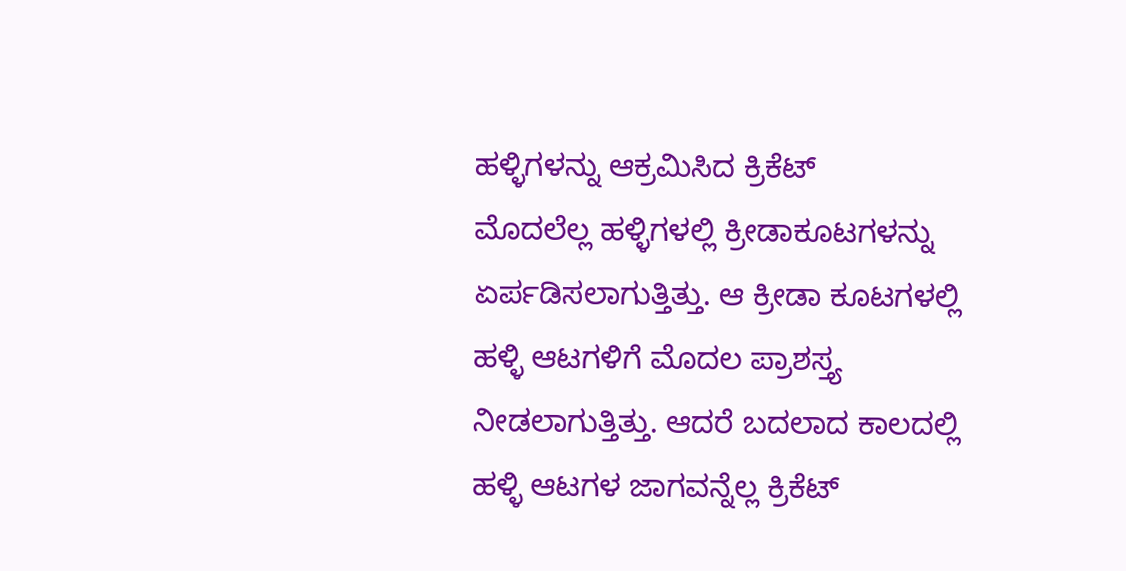ಹಳ್ಳಿಗಳನ್ನು ಆಕ್ರಮಿಸಿದ ಕ್ರಿಕೆಟ್
ಮೊದಲೆಲ್ಲ ಹಳ್ಳಿಗಳಲ್ಲಿ ಕ್ರೀಡಾಕೂಟಗಳನ್ನು ಏರ್ಪಡಿಸಲಾಗುತ್ತಿತ್ತು. ಆ ಕ್ರೀಡಾ ಕೂಟಗಳಲ್ಲಿ ಹಳ್ಳಿ ಆಟಗಳಿಗೆ ಮೊದಲ ಪ್ರಾಶಸ್ತ್ಯ ನೀಡಲಾಗುತ್ತಿತ್ತು. ಆದರೆ ಬದಲಾದ ಕಾಲದಲ್ಲಿ ಹಳ್ಳಿ ಆಟಗಳ ಜಾಗವನ್ನೆಲ್ಲ ಕ್ರಿಕೆಟ್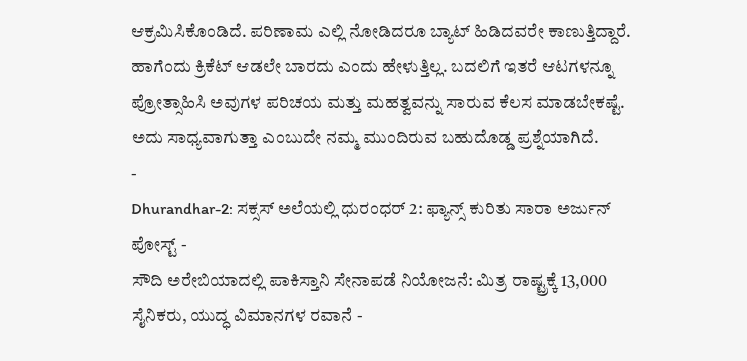ಆಕ್ರಮಿಸಿಕೊಂಡಿದೆ. ಪರಿಣಾಮ ಎಲ್ಲಿ ನೋಡಿದರೂ ಬ್ಯಾಟ್ ಹಿಡಿದವರೇ ಕಾಣುತ್ತಿದ್ದಾರೆ. ಹಾಗೆಂದು ಕ್ರಿಕೆಟ್ ಆಡಲೇ ಬಾರದು ಎಂದು ಹೇಳುತ್ತಿಲ್ಲ. ಬದಲಿಗೆ ಇತರೆ ಆಟಗಳನ್ನೂ ಪ್ರೋತ್ಸಾಹಿಸಿ ಅವುಗಳ ಪರಿಚಯ ಮತ್ತು ಮಹತ್ವವನ್ನು ಸಾರುವ ಕೆಲಸ ಮಾಡಬೇಕಷ್ಟೆ. ಅದು ಸಾಧ್ಯವಾಗುತ್ತಾ ಎಂಬುದೇ ನಮ್ಮ ಮುಂದಿರುವ ಬಹುದೊಡ್ಡ ಪ್ರಶ್ನೆಯಾಗಿದೆ.
-
Dhurandhar-2: ಸಕ್ಸಸ್ ಅಲೆಯಲ್ಲಿ ಧುರಂಧರ್ 2: ಫ್ಯಾನ್ಸ್ ಕುರಿತು ಸಾರಾ ಅರ್ಜುನ್ ಪೋಸ್ಟ್ -
ಸೌದಿ ಅರೇಬಿಯಾದಲ್ಲಿ ಪಾಕಿಸ್ತಾನಿ ಸೇನಾಪಡೆ ನಿಯೋಜನೆ: ಮಿತ್ರ ರಾಷ್ಟ್ರಕ್ಕೆ 13,000 ಸೈನಿಕರು, ಯುದ್ಧ ವಿಮಾನಗಳ ರವಾನೆ -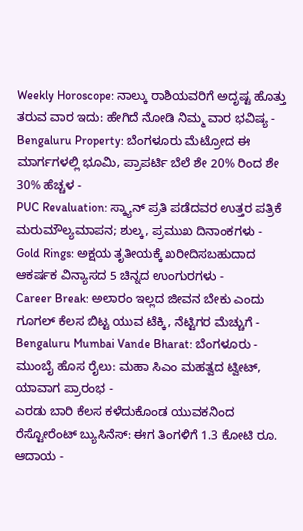Weekly Horoscope: ನಾಲ್ಕು ರಾಶಿಯವರಿಗೆ ಅದೃಷ್ಟ ಹೊತ್ತು ತರುವ ವಾರ ಇದು: ಹೇಗಿದೆ ನೋಡಿ ನಿಮ್ಮ ವಾರ ಭವಿಷ್ಯ -
Bengaluru Property: ಬೆಂಗಳೂರು ಮೆಟ್ರೋದ ಈ ಮಾರ್ಗಗಳಲ್ಲಿ ಭೂಮಿ, ಪ್ರಾಪರ್ಟಿ ಬೆಲೆ ಶೇ 20% ರಿಂದ ಶೇ 30% ಹೆಚ್ಚಳ -
PUC Revaluation: ಸ್ಕ್ಯಾನ್ ಪ್ರತಿ ಪಡೆದವರ ಉತ್ತರ ಪತ್ರಿಕೆ ಮರುಮೌಲ್ಯಮಾಪನ; ಶುಲ್ಕ, ಪ್ರಮುಖ ದಿನಾಂಕಗಳು -
Gold Rings: ಅಕ್ಷಯ ತೃತೀಯಕ್ಕೆ ಖರೀದಿಸಬಹುದಾದ ಆಕರ್ಷಕ ವಿನ್ಯಾಸದ 5 ಚಿನ್ನದ ಉಂಗುರಗಳು -
Career Break: ಅಲಾರಂ ಇಲ್ಲದ ಜೀವನ ಬೇಕು ಎಂದು ಗೂಗಲ್ ಕೆಲಸ ಬಿಟ್ಟ ಯುವ ಟೆಕ್ಕಿ, ನೆಟ್ಟಿಗರ ಮೆಚ್ಚುಗೆ -
Bengaluru Mumbai Vande Bharat: ಬೆಂಗಳೂರು - ಮುಂಬೈ ಹೊಸ ರೈಲು: ಮಹಾ ಸಿಎಂ ಮಹತ್ವದ ಟ್ವೀಟ್, ಯಾವಾಗ ಪ್ರಾರಂಭ -
ಎರಡು ಬಾರಿ ಕೆಲಸ ಕಳೆದುಕೊಂಡ ಯುವಕನಿಂದ ರೆಸ್ಟೋರೆಂಟ್ ಬ್ಯುಸಿನೆಸ್: ಈಗ ತಿಂಗಳಿಗೆ 1.3 ಕೋಟಿ ರೂ. ಆದಾಯ -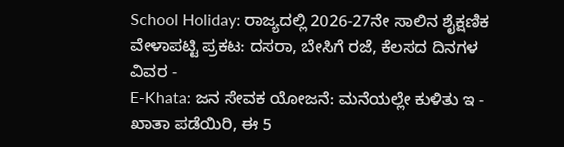School Holiday: ರಾಜ್ಯದಲ್ಲಿ 2026-27ನೇ ಸಾಲಿನ ಶೈಕ್ಷಣಿಕ ವೇಳಾಪಟ್ಟಿ ಪ್ರಕಟ: ದಸರಾ, ಬೇಸಿಗೆ ರಜೆ, ಕೆಲಸದ ದಿನಗಳ ವಿವರ -
E-Khata: ಜನ ಸೇವಕ ಯೋಜನೆ: ಮನೆಯಲ್ಲೇ ಕುಳಿತು ಇ - ಖಾತಾ ಪಡೆಯಿರಿ, ಈ 5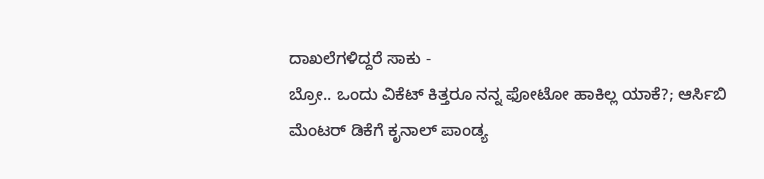ದಾಖಲೆಗಳಿದ್ದರೆ ಸಾಕು -
ಬ್ರೋ.. ಒಂದು ವಿಕೆಟ್ ಕಿತ್ತರೂ ನನ್ನ ಫೋಟೋ ಹಾಕಿಲ್ಲ ಯಾಕೆ?; ಆರ್ಸಿಬಿ ಮೆಂಟರ್ ಡಿಕೆಗೆ ಕೃನಾಲ್ ಪಾಂಡ್ಯ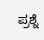ಪ್ರಶ್ನೆ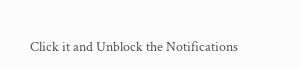Click it and Unblock the Notifications